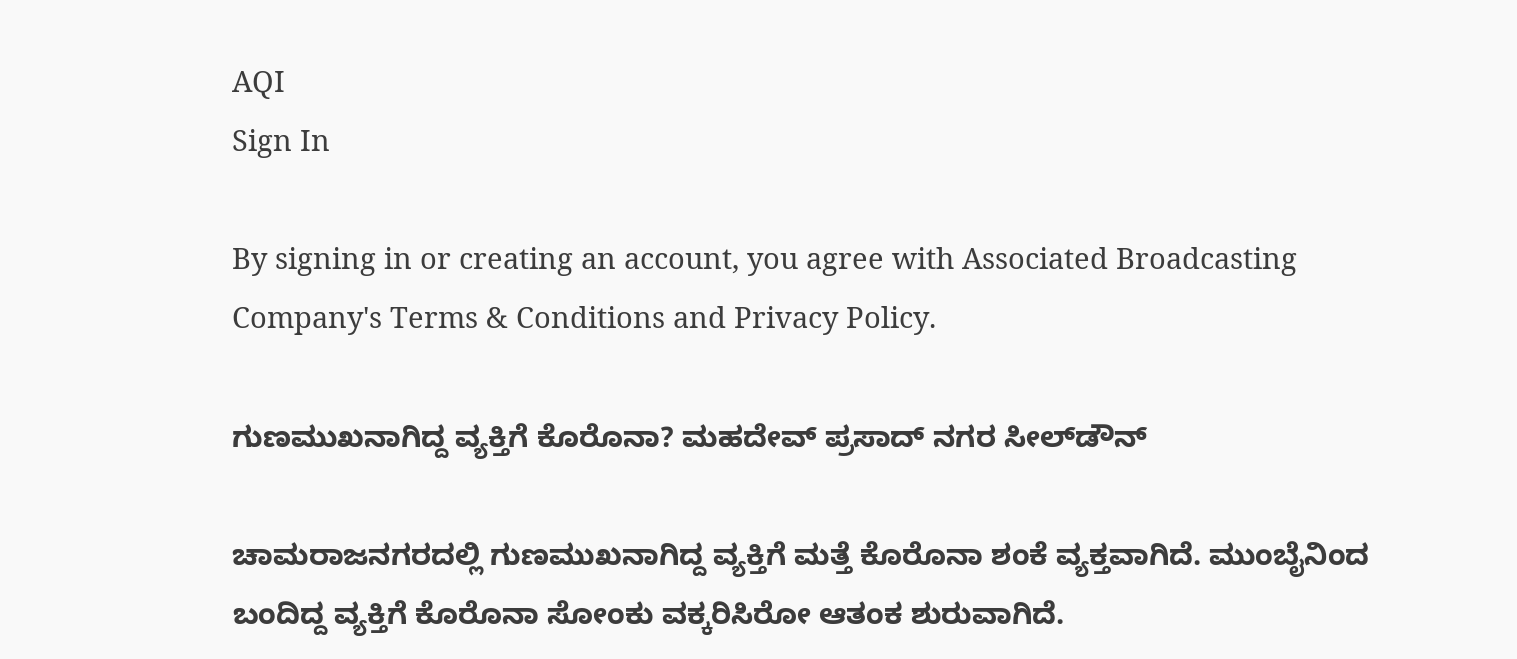AQI
Sign In

By signing in or creating an account, you agree with Associated Broadcasting Company's Terms & Conditions and Privacy Policy.

ಗುಣಮುಖನಾಗಿದ್ದ ವ್ಯಕ್ತಿಗೆ ಕೊರೊನಾ? ಮಹದೇವ್‌ ಪ್ರಸಾದ್ ನಗರ ಸೀಲ್‌ಡೌನ್

ಚಾಮರಾಜನಗರದಲ್ಲಿ ಗುಣಮುಖನಾಗಿದ್ದ ವ್ಯಕ್ತಿಗೆ ಮತ್ತೆ ಕೊರೊನಾ ಶಂಕೆ ವ್ಯಕ್ತವಾಗಿದೆ. ಮುಂಬೈನಿಂದ ಬಂದಿದ್ದ ವ್ಯಕ್ತಿಗೆ ಕೊರೊನಾ ಸೋಂಕು ವಕ್ಕರಿಸಿರೋ ಆತಂಕ ಶುರುವಾಗಿದೆ.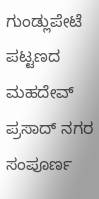ಗುಂಡ್ಲುಪೇಟೆ ಪಟ್ಟಣದ ಮಹದೇವ್‌ ಪ್ರಸಾದ್ ನಗರ ಸಂಪೂರ್ಣ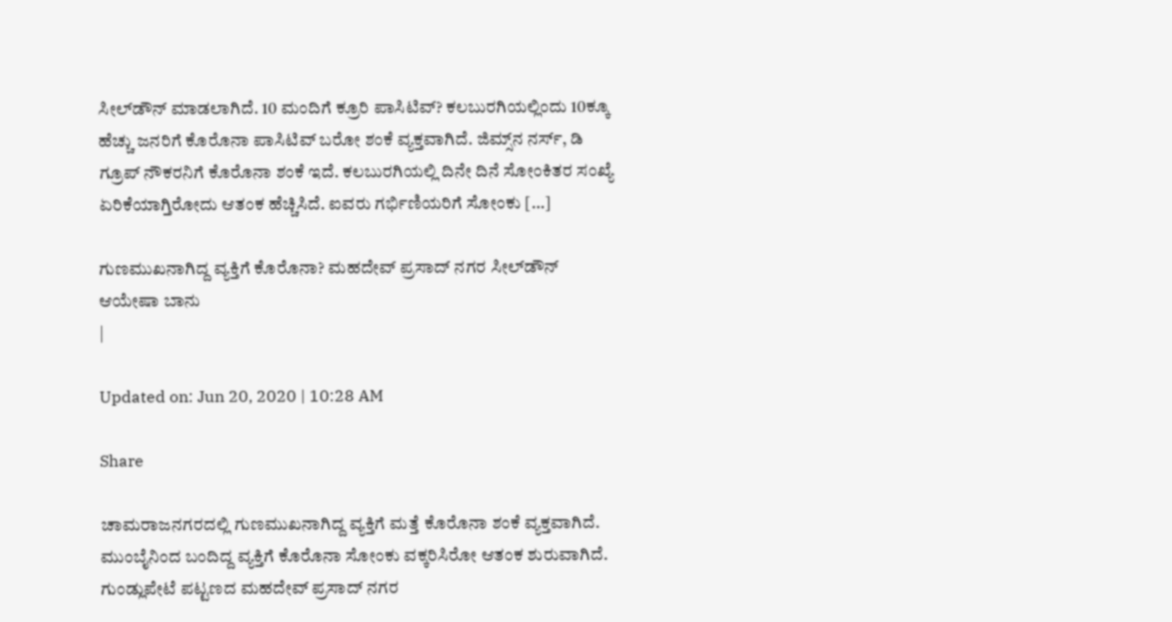ಸೀಲ್‌ಡೌನ್ ಮಾಡಲಾಗಿದೆ. 10 ಮಂದಿಗೆ ಕ್ರೂರಿ ಪಾಸಿಟಿವ್? ಕಲಬುರಗಿಯಲ್ಲಿಂದು 10ಕ್ಕೂ ಹೆಚ್ಚು ಜನರಿಗೆ ಕೊರೊನಾ ಪಾಸಿಟಿವ್ ಬರೋ ಶಂಕೆ ವ್ಯಕ್ತವಾಗಿದೆ. ಜಿಮ್ಸ್‌ನ ನರ್ಸ್, ಡಿ ಗ್ರೂಪ್ ನೌಕರನಿಗೆ ಕೊರೊನಾ ಶಂಕೆ ಇದೆ. ಕಲಬುರಗಿಯಲ್ಲಿ ದಿನೇ ದಿನೆ ಸೋಂಕಿತರ ಸಂಖ್ಯೆ ಏರಿಕೆಯಾಗ್ತಿರೋದು ಆತಂಕ ಹೆಚ್ಚಿಸಿದೆ. ಐವರು ಗರ್ಭಿಣಿಯರಿಗೆ ಸೋಂಕು […]

ಗುಣಮುಖನಾಗಿದ್ದ ವ್ಯಕ್ತಿಗೆ ಕೊರೊನಾ? ಮಹದೇವ್‌ ಪ್ರಸಾದ್ ನಗರ ಸೀಲ್‌ಡೌನ್
ಆಯೇಷಾ ಬಾನು
|

Updated on: Jun 20, 2020 | 10:28 AM

Share

ಚಾಮರಾಜನಗರದಲ್ಲಿ ಗುಣಮುಖನಾಗಿದ್ದ ವ್ಯಕ್ತಿಗೆ ಮತ್ತೆ ಕೊರೊನಾ ಶಂಕೆ ವ್ಯಕ್ತವಾಗಿದೆ. ಮುಂಬೈನಿಂದ ಬಂದಿದ್ದ ವ್ಯಕ್ತಿಗೆ ಕೊರೊನಾ ಸೋಂಕು ವಕ್ಕರಿಸಿರೋ ಆತಂಕ ಶುರುವಾಗಿದೆ. ಗುಂಡ್ಲುಪೇಟೆ ಪಟ್ಟಣದ ಮಹದೇವ್‌ ಪ್ರಸಾದ್ ನಗರ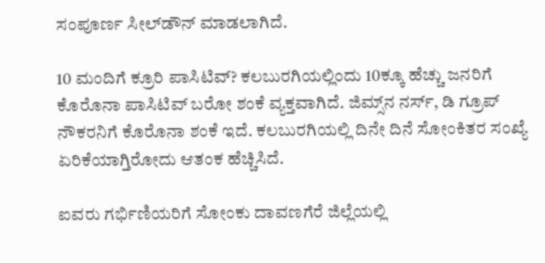ಸಂಪೂರ್ಣ ಸೀಲ್‌ಡೌನ್ ಮಾಡಲಾಗಿದೆ.

10 ಮಂದಿಗೆ ಕ್ರೂರಿ ಪಾಸಿಟಿವ್? ಕಲಬುರಗಿಯಲ್ಲಿಂದು 10ಕ್ಕೂ ಹೆಚ್ಚು ಜನರಿಗೆ ಕೊರೊನಾ ಪಾಸಿಟಿವ್ ಬರೋ ಶಂಕೆ ವ್ಯಕ್ತವಾಗಿದೆ. ಜಿಮ್ಸ್‌ನ ನರ್ಸ್, ಡಿ ಗ್ರೂಪ್ ನೌಕರನಿಗೆ ಕೊರೊನಾ ಶಂಕೆ ಇದೆ. ಕಲಬುರಗಿಯಲ್ಲಿ ದಿನೇ ದಿನೆ ಸೋಂಕಿತರ ಸಂಖ್ಯೆ ಏರಿಕೆಯಾಗ್ತಿರೋದು ಆತಂಕ ಹೆಚ್ಚಿಸಿದೆ.

ಐವರು ಗರ್ಭಿಣಿಯರಿಗೆ ಸೋಂಕು ದಾವಣಗೆರೆ ಜಿಲ್ಲೆಯಲ್ಲಿ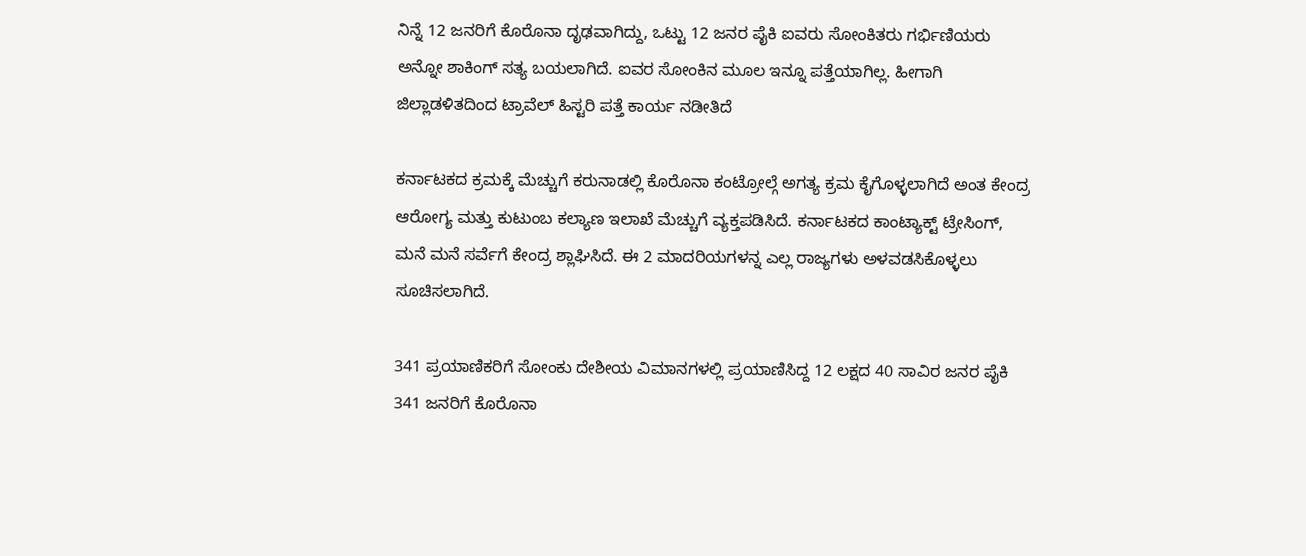ನಿನ್ನೆ 12 ಜನರಿಗೆ ಕೊರೊನಾ ದೃಢವಾಗಿದ್ದು, ಒಟ್ಟು 12 ಜನರ ಪೈಕಿ ಐವರು ಸೋಂಕಿತರು ಗರ್ಭಿಣಿಯರು ಅನ್ನೋ ಶಾಕಿಂಗ್ ಸತ್ಯ ಬಯಲಾಗಿದೆ. ಐವರ ಸೋಂಕಿನ ಮೂಲ ಇನ್ನೂ ಪತ್ತೆಯಾಗಿಲ್ಲ. ಹೀಗಾಗಿ ಜಿಲ್ಲಾಡಳಿತದಿಂದ ಟ್ರಾವೆಲ್ ಹಿಸ್ಟರಿ ಪತ್ತೆ ಕಾರ್ಯ ನಡೀತಿದೆ

ಕರ್ನಾಟಕದ ಕ್ರಮಕ್ಕೆ ಮೆಚ್ಚುಗೆ ಕರುನಾಡಲ್ಲಿ ಕೊರೊನಾ ಕಂಟ್ರೋಲ್ಗೆ ಅಗತ್ಯ ಕ್ರಮ ಕೈಗೊಳ್ಳಲಾಗಿದೆ ಅಂತ ಕೇಂದ್ರ ಆರೋಗ್ಯ ಮತ್ತು ಕುಟುಂಬ ಕಲ್ಯಾಣ ಇಲಾಖೆ ಮೆಚ್ಚುಗೆ ವ್ಯಕ್ತಪಡಿಸಿದೆ. ಕರ್ನಾಟಕದ ಕಾಂಟ್ಯಾಕ್ಟ್ ಟ್ರೇಸಿಂಗ್, ಮನೆ ಮನೆ ಸರ್ವೆಗೆ ಕೇಂದ್ರ ಶ್ಲಾಘಿಸಿದೆ. ಈ 2 ಮಾದರಿಯಗಳನ್ನ ಎಲ್ಲ ರಾಜ್ಯಗಳು ಅಳವಡಸಿಕೊಳ್ಳಲು ಸೂಚಿಸಲಾಗಿದೆ.

341 ಪ್ರಯಾಣಿಕರಿಗೆ ಸೋಂಕು ದೇಶೀಯ ವಿಮಾನಗಳಲ್ಲಿ ಪ್ರಯಾಣಿಸಿದ್ದ 12 ಲಕ್ಷದ 40 ಸಾವಿರ ಜನರ ಪೈಕಿ 341 ಜನರಿಗೆ ಕೊರೊನಾ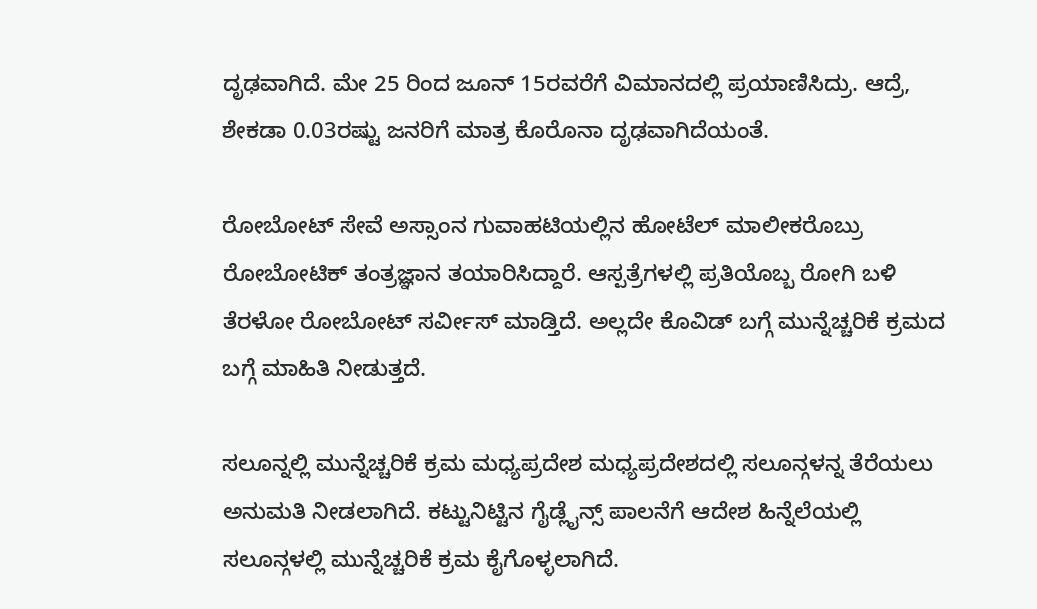ದೃಢವಾಗಿದೆ. ಮೇ 25 ರಿಂದ ಜೂನ್ 15ರವರೆಗೆ ವಿಮಾನದಲ್ಲಿ ಪ್ರಯಾಣಿಸಿದ್ರು. ಆದ್ರೆ, ಶೇಕಡಾ 0.03ರಷ್ಟು ಜನರಿಗೆ ಮಾತ್ರ ಕೊರೊನಾ ದೃಢವಾಗಿದೆಯಂತೆ.

ರೋಬೋಟ್ ಸೇವೆ ಅಸ್ಸಾಂನ ಗುವಾಹಟಿಯಲ್ಲಿನ ಹೋಟೆಲ್ ಮಾಲೀಕರೊಬ್ರು ರೋಬೋಟಿಕ್ ತಂತ್ರಜ್ಞಾನ ತಯಾರಿಸಿದ್ದಾರೆ. ಆಸ್ಪತ್ರೆಗಳಲ್ಲಿ ಪ್ರತಿಯೊಬ್ಬ ರೋಗಿ ಬಳಿ ತೆರಳೋ ರೋಬೋಟ್ ಸರ್ವೀಸ್ ಮಾಡ್ತಿದೆ. ಅಲ್ಲದೇ ಕೊವಿಡ್ ಬಗ್ಗೆ ಮುನ್ನೆಚ್ಚರಿಕೆ ಕ್ರಮದ ಬಗ್ಗೆ ಮಾಹಿತಿ ನೀಡುತ್ತದೆ.

ಸಲೂನ್ನಲ್ಲಿ ಮುನ್ನೆಚ್ಚರಿಕೆ ಕ್ರಮ ಮಧ್ಯಪ್ರದೇಶ ಮಧ್ಯಪ್ರದೇಶದಲ್ಲಿ ಸಲೂನ್ಗಳನ್ನ ತೆರೆಯಲು ಅನುಮತಿ ನೀಡಲಾಗಿದೆ. ಕಟ್ಟುನಿಟ್ಟಿನ ಗೈಡ್ಲೈನ್ಸ್ ಪಾಲನೆಗೆ ಆದೇಶ ಹಿನ್ನೆಲೆಯಲ್ಲಿ ಸಲೂನ್ಗಳಲ್ಲಿ ಮುನ್ನೆಚ್ಚರಿಕೆ ಕ್ರಮ ಕೈಗೊಳ್ಳಲಾಗಿದೆ.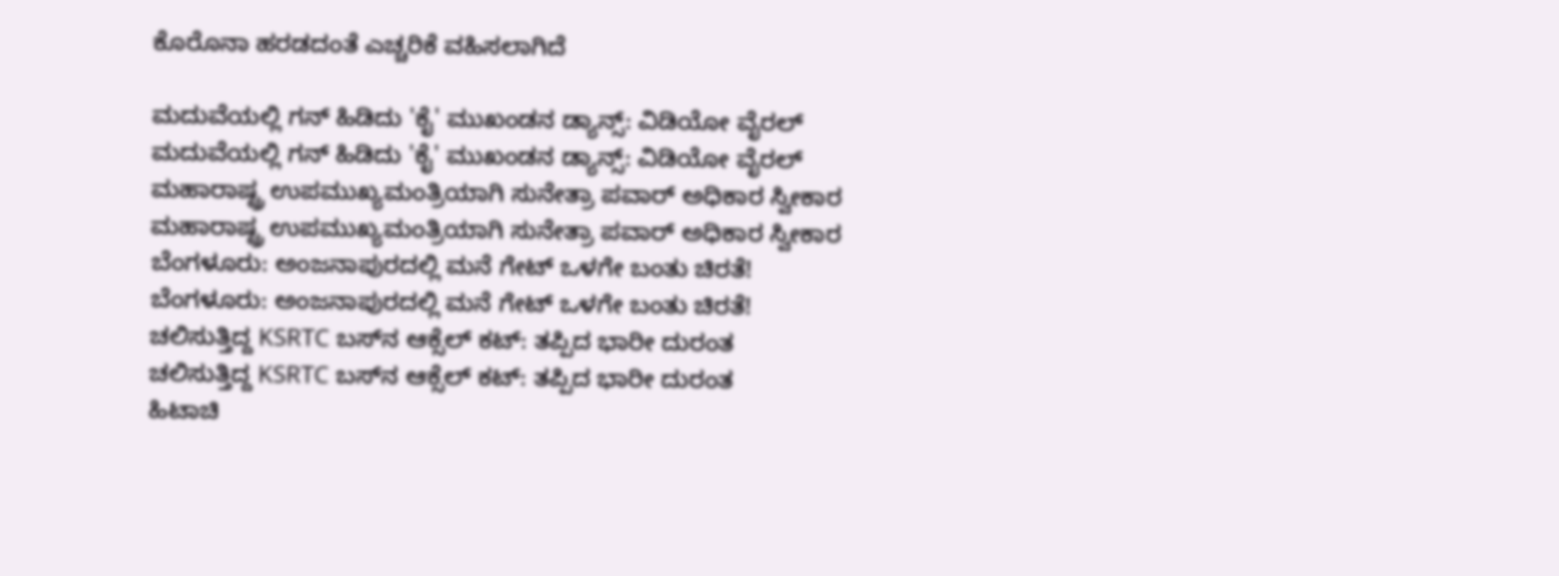ಕೊರೊನಾ ಹರಡದಂತೆ ಎಚ್ಚರಿಕೆ ವಹಿಸಲಾಗಿದೆ

ಮದುವೆಯಲ್ಲಿ ಗನ್ ಹಿಡಿದು 'ಕೈ' ಮುಖಂಡನ ಡ್ಯಾನ್ಸ್: ವಿಡಿಯೋ ವೈರಲ್
ಮದುವೆಯಲ್ಲಿ ಗನ್ ಹಿಡಿದು 'ಕೈ' ಮುಖಂಡನ ಡ್ಯಾನ್ಸ್: ವಿಡಿಯೋ ವೈರಲ್
ಮಹಾರಾಷ್ಟ್ರ ಉಪಮುಖ್ಯಮಂತ್ರಿಯಾಗಿ ಸುನೇತ್ರಾ ಪವಾರ್ ಅಧಿಕಾರ ಸ್ವೀಕಾರ
ಮಹಾರಾಷ್ಟ್ರ ಉಪಮುಖ್ಯಮಂತ್ರಿಯಾಗಿ ಸುನೇತ್ರಾ ಪವಾರ್ ಅಧಿಕಾರ ಸ್ವೀಕಾರ
ಬೆಂಗಳೂರು: ಅಂಜನಾಪುರದಲ್ಲಿ ಮನೆ ಗೇಟ್ ಒಳಗೇ ಬಂತು ಚಿರತೆ!
ಬೆಂಗಳೂರು: ಅಂಜನಾಪುರದಲ್ಲಿ ಮನೆ ಗೇಟ್ ಒಳಗೇ ಬಂತು ಚಿರತೆ!
ಚಲಿಸುತ್ತಿದ್ದ KSRTC ಬಸ್‌ನ ಆಕ್ಸೆಲ್ ಕಟ್: ತಪ್ಪಿದ ಭಾರೀ ದುರಂತ
ಚಲಿಸುತ್ತಿದ್ದ KSRTC ಬಸ್‌ನ ಆಕ್ಸೆಲ್ ಕಟ್: ತಪ್ಪಿದ ಭಾರೀ ದುರಂತ
ಹಿಟಾಚಿ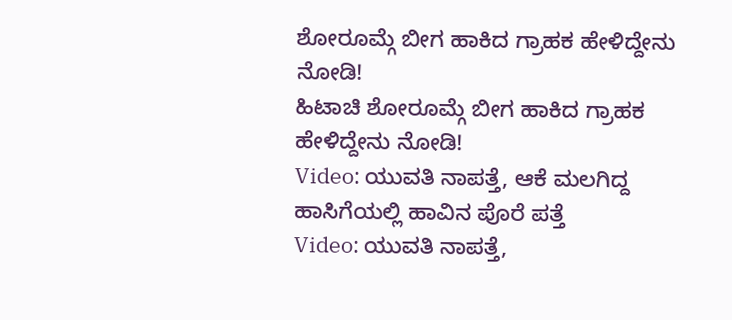ಶೋರೂಮ್ಗೆ ಬೀಗ ಹಾಕಿದ ಗ್ರಾಹಕ ಹೇಳಿದ್ದೇನು ನೋಡಿ!
ಹಿಟಾಚಿ ಶೋರೂಮ್ಗೆ ಬೀಗ ಹಾಕಿದ ಗ್ರಾಹಕ ಹೇಳಿದ್ದೇನು ನೋಡಿ!
Video: ಯುವತಿ ನಾಪತ್ತೆ, ಆಕೆ ಮಲಗಿದ್ದ ಹಾಸಿಗೆಯಲ್ಲಿ ಹಾವಿನ ಪೊರೆ ಪತ್ತೆ
Video: ಯುವತಿ ನಾಪತ್ತೆ,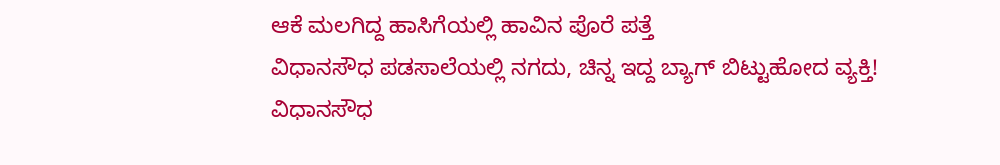ಆಕೆ ಮಲಗಿದ್ದ ಹಾಸಿಗೆಯಲ್ಲಿ ಹಾವಿನ ಪೊರೆ ಪತ್ತೆ
ವಿಧಾನಸೌಧ ಪಡಸಾಲೆಯಲ್ಲಿ ನಗದು, ಚಿನ್ನ ಇದ್ದ ಬ್ಯಾಗ್ ಬಿಟ್ಟುಹೋದ ವ್ಯಕ್ತಿ!
ವಿಧಾನಸೌಧ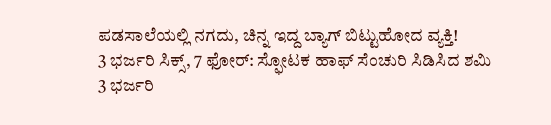ಪಡಸಾಲೆಯಲ್ಲಿ ನಗದು, ಚಿನ್ನ ಇದ್ದ ಬ್ಯಾಗ್ ಬಿಟ್ಟುಹೋದ ವ್ಯಕ್ತಿ!
3 ಭರ್ಜರಿ ಸಿಕ್ಸ್, 7 ಫೋರ್: ಸ್ಫೋಟಕ ಹಾಫ್ ಸೆಂಚುರಿ ಸಿಡಿಸಿದ ಶಮಿ
3 ಭರ್ಜರಿ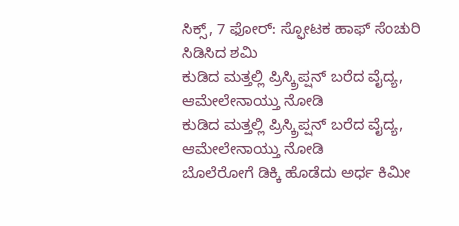ಸಿಕ್ಸ್, 7 ಫೋರ್: ಸ್ಫೋಟಕ ಹಾಫ್ ಸೆಂಚುರಿ ಸಿಡಿಸಿದ ಶಮಿ
ಕುಡಿದ ಮತ್ತಲ್ಲಿ ಪ್ರಿಸ್ಕ್ರಿಪ್ಷನ್ ಬರೆದ ವೈದ್ಯ, ಆಮೇಲೇನಾಯ್ತು ನೋಡಿ
ಕುಡಿದ ಮತ್ತಲ್ಲಿ ಪ್ರಿಸ್ಕ್ರಿಪ್ಷನ್ ಬರೆದ ವೈದ್ಯ, ಆಮೇಲೇನಾಯ್ತು ನೋಡಿ
ಬೊಲೆರೋಗೆ ಡಿಕ್ಕಿ ಹೊಡೆದು ಅರ್ಧ ಕಿಮೀ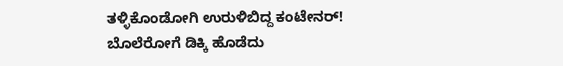ತಳ್ಳಿಕೊಂಡೋಗಿ ಉರುಳಿಬಿದ್ದ ಕಂಟೇನರ್!
ಬೊಲೆರೋಗೆ ಡಿಕ್ಕಿ ಹೊಡೆದು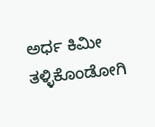ಅರ್ಧ ಕಿಮೀ ತಳ್ಳಿಕೊಂಡೋಗಿ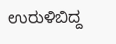ಉರುಳಿಬಿದ್ದ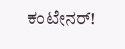ಕಂಟೇನರ್!